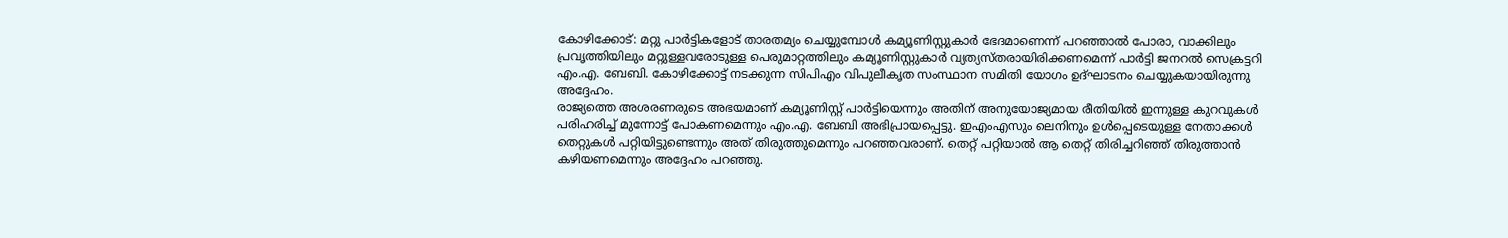കോഴിക്കോട്: മറ്റു പാർട്ടികളോട് താരതമ്യം ചെയ്യുമ്പോൾ കമ്യൂണിസ്റ്റുകാർ ഭേദമാണെന്ന് പറഞ്ഞാൽ പോരാ, വാക്കിലും പ്രവൃത്തിയിലും മറ്റുള്ളവരോടുള്ള പെരുമാറ്റത്തിലും കമ്യൂണിസ്റ്റുകാർ വ്യത്യസ്തരായിരിക്കണമെന്ന് പാർട്ടി ജനറൽ സെക്രട്ടറി എം.എ. ബേബി. കോഴിക്കോട്ട് നടക്കുന്ന സിപിഎം വിപുലീകൃത സംസ്ഥാന സമിതി യോഗം ഉദ്ഘാടനം ചെയ്യുകയായിരുന്നു അദ്ദേഹം.
രാജ്യത്തെ അശരണരുടെ അഭയമാണ് കമ്യൂണിസ്റ്റ് പാർട്ടിയെന്നും അതിന് അനുയോജ്യമായ രീതിയിൽ ഇന്നുള്ള കുറവുകൾ പരിഹരിച്ച് മുന്നോട്ട് പോകണമെന്നും എം.എ. ബേബി അഭിപ്രായപ്പെട്ടു. ഇഎംഎസും ലെനിനും ഉൾപ്പെടെയുള്ള നേതാക്കൾ തെറ്റുകൾ പറ്റിയിട്ടുണ്ടെന്നും അത് തിരുത്തുമെന്നും പറഞ്ഞവരാണ്. തെറ്റ് പറ്റിയാൽ ആ തെറ്റ് തിരിച്ചറിഞ്ഞ് തിരുത്താൻ കഴിയണമെന്നും അദ്ദേഹം പറഞ്ഞു.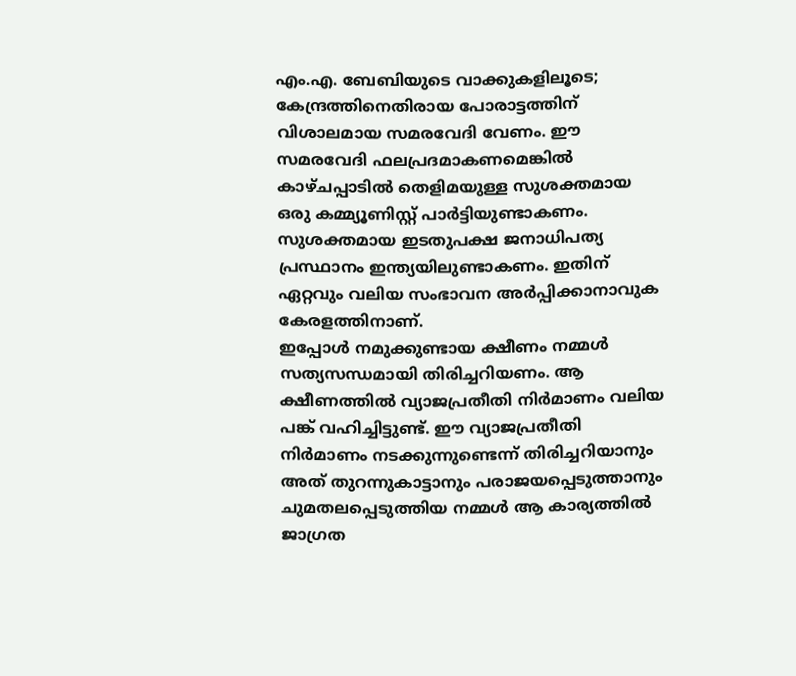എം.എ. ബേബിയുടെ വാക്കുകളിലൂടെ;
കേന്ദ്രത്തിനെതിരായ പോരാട്ടത്തിന് വിശാലമായ സമരവേദി വേണം. ഈ സമരവേദി ഫലപ്രദമാകണമെങ്കിൽ കാഴ്ചപ്പാടിൽ തെളിമയുള്ള സുശക്തമായ ഒരു കമ്മ്യൂണിസ്റ്റ് പാർട്ടിയുണ്ടാകണം. സുശക്തമായ ഇടതുപക്ഷ ജനാധിപത്യ പ്രസ്ഥാനം ഇന്ത്യയിലുണ്ടാകണം. ഇതിന് ഏറ്റവും വലിയ സംഭാവന അർപ്പിക്കാനാവുക കേരളത്തിനാണ്.
ഇപ്പോൾ നമുക്കുണ്ടായ ക്ഷീണം നമ്മൾ സത്യസന്ധമായി തിരിച്ചറിയണം. ആ ക്ഷീണത്തിൽ വ്യാജപ്രതീതി നിർമാണം വലിയ പങ്ക് വഹിച്ചിട്ടുണ്ട്. ഈ വ്യാജപ്രതീതി നിർമാണം നടക്കുന്നുണ്ടെന്ന് തിരിച്ചറിയാനും അത് തുറന്നുകാട്ടാനും പരാജയപ്പെടുത്താനും ചുമതലപ്പെടുത്തിയ നമ്മൾ ആ കാര്യത്തിൽ ജാഗ്രത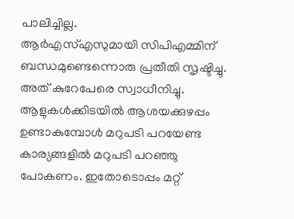പാലിച്ചില്ല.
ആർഎസ്എസുമായി സിപിഎമ്മിന് ബന്ധമുണ്ടെന്നൊരു പ്രതീതി സൃഷ്ടിച്ചു. അത് കുറേപേരെ സ്വാധീനിച്ചു. ആളുകൾക്കിടയിൽ ആശയക്കുഴപ്പം ഉണ്ടാകുമ്പോൾ മറുപടി പറയേണ്ട കാര്യങ്ങളിൽ മറുപടി പറഞ്ഞു പോകണം. ഇതോടൊപ്പം മറ്റ്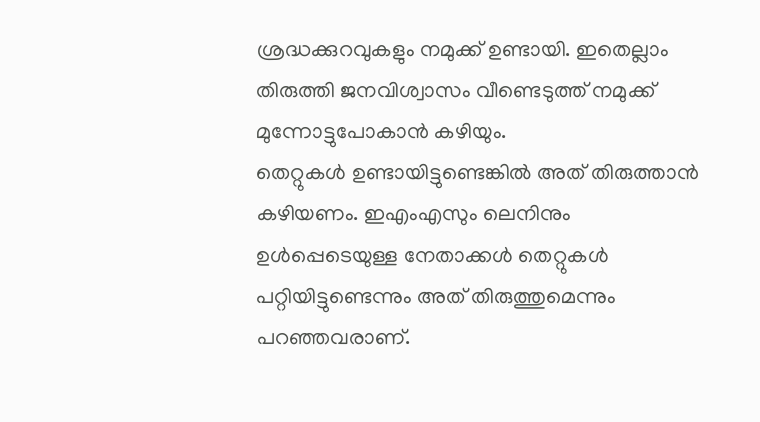ശ്രദ്ധക്കുറവുകളും നമുക്ക് ഉണ്ടായി. ഇതെല്ലാം തിരുത്തി ജനവിശ്വാസം വീണ്ടെടുത്ത് നമുക്ക് മുന്നോട്ടുപോകാൻ കഴിയും.
തെറ്റുകൾ ഉണ്ടായിട്ടുണ്ടെങ്കിൽ അത് തിരുത്താൻ കഴിയണം. ഇഎംഎസും ലെനിനും ഉൾപ്പെടെയുള്ള നേതാക്കൾ തെറ്റുകൾ പറ്റിയിട്ടുണ്ടെന്നും അത് തിരുത്തുമെന്നും പറഞ്ഞവരാണ്.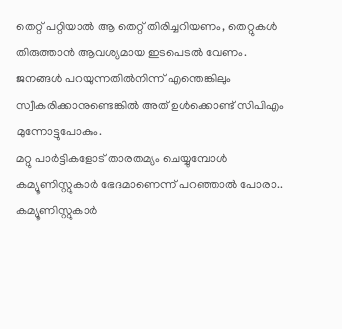തെറ്റ് പറ്റിയാൽ ആ തെറ്റ് തിരിച്ചറിയണം, തെറ്റുകൾ തിരുത്താൻ ആവശ്യമായ ഇടപെടൽ വേണം. ജനങ്ങൾ പറയുന്നതിൽനിന്ന് എന്തെങ്കിലും സ്വീകരിക്കാനുണ്ടെങ്കിൽ അത് ഉൾക്കൊണ്ട് സിപിഎം മുന്നോട്ടുപോകും.
മറ്റു പാർട്ടികളോട് താരതമ്യം ചെയ്യുമ്പോൾ കമ്യൂണിസ്റ്റുകാർ ഭേദമാണെന്ന് പറഞ്ഞാൽ പോരാ.. കമ്യൂണിസ്റ്റുകാർ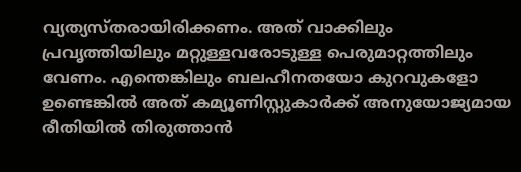വ്യത്യസ്തരായിരിക്കണം. അത് വാക്കിലും പ്രവൃത്തിയിലും മറ്റുള്ളവരോടുള്ള പെരുമാറ്റത്തിലും വേണം. എന്തെങ്കിലും ബലഹീനതയോ കുറവുകളോ ഉണ്ടെങ്കിൽ അത് കമ്യൂണിസ്റ്റുകാർക്ക് അനുയോജ്യമായ രീതിയിൽ തിരുത്താൻ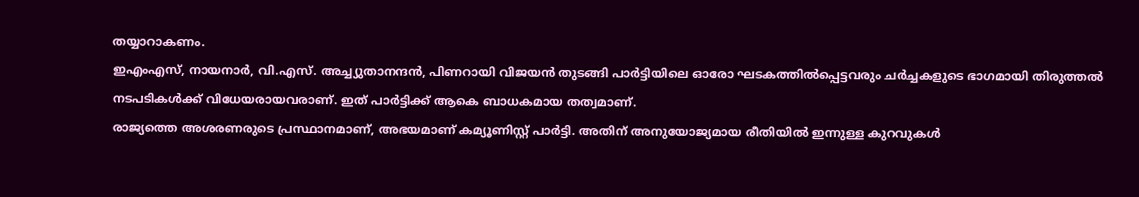തയ്യാറാകണം.
ഇഎംഎസ്, നായനാർ, വി.എസ്. അച്ച്യുതാനന്ദൻ, പിണറായി വിജയൻ തുടങ്ങി പാർട്ടിയിലെ ഓരോ ഘടകത്തിൽപ്പെട്ടവരും ചർച്ചകളുടെ ഭാഗമായി തിരുത്തൽ നടപടികൾക്ക് വിധേയരായവരാണ്. ഇത് പാർട്ടിക്ക് ആകെ ബാധകമായ തത്വമാണ്.
രാജ്യത്തെ അശരണരുടെ പ്രസ്ഥാനമാണ്, അഭയമാണ് കമ്യൂണിസ്റ്റ് പാർട്ടി. അതിന് അനുയോജ്യമായ രീതിയിൽ ഇന്നുള്ള കുറവുകൾ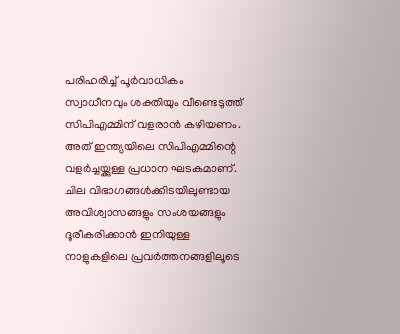പരിഹരിച്ച് പൂർവാധികം സ്വാധീനവും ശക്തിയും വീണ്ടെടുത്ത് സിപിഎമ്മിന് വളരാൻ കഴിയണം. അത് ഇന്ത്യയിലെ സിപിഎമ്മിന്റെ വളർച്ചയ്ക്കുള്ള പ്രധാന ഘടകമാണ്. ചില വിഭാഗങ്ങൾക്കിടയിലുണ്ടായ അവിശ്വാസങ്ങളും സംശയങ്ങളും ദൂരീകരിക്കാൻ ഇനിയുള്ള നാളുകളിലെ പ്രവർത്തനങ്ങളിലൂടെ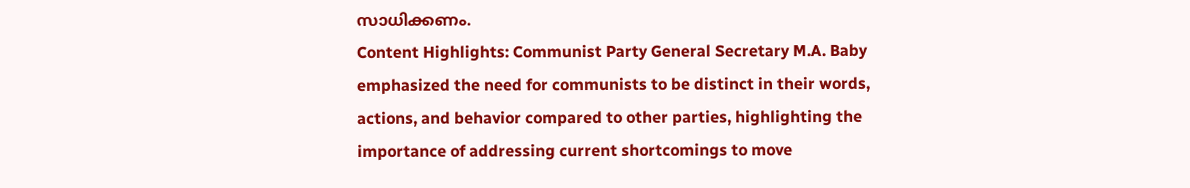സാധിക്കണം.
Content Highlights: Communist Party General Secretary M.A. Baby emphasized the need for communists to be distinct in their words, actions, and behavior compared to other parties, highlighting the importance of addressing current shortcomings to move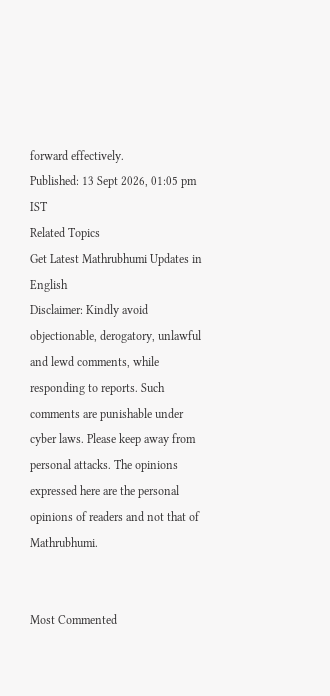forward effectively.
Published: 13 Sept 2026, 01:05 pm IST
Related Topics
Get Latest Mathrubhumi Updates in English
Disclaimer: Kindly avoid objectionable, derogatory, unlawful and lewd comments, while responding to reports. Such comments are punishable under cyber laws. Please keep away from personal attacks. The opinions expressed here are the personal opinions of readers and not that of Mathrubhumi.


Most Commented